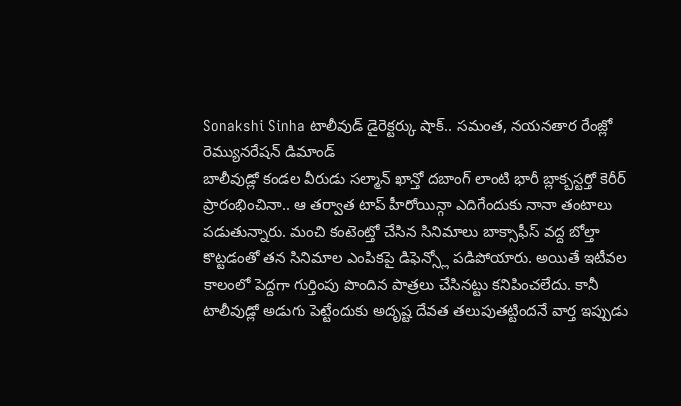Sonakshi Sinha టాలీవుడ్ డైరెక్టర్కు షాక్.. సమంత, నయనతార రేంజ్లో రెమ్యునరేషన్ డిమాండ్
బాలీవుడ్లో కండల వీరుడు సల్మాన్ ఖాన్తో దబాంగ్ లాంటి భారీ బ్లాక్బస్టర్తో కెరీర్ ప్రారంభించినా.. ఆ తర్వాత టాప్ హీరోయిన్గా ఎదిగేందుకు నానా తంటాలు పడుతున్నారు. మంచి కంటెంట్తో చేసిన సినిమాలు బాక్సాఫీస్ వద్ద బోల్తా కొట్టడంతో తన సినిమాల ఎంపికపై డిఫెన్స్లో పడిపోయారు. అయితే ఇటీవల కాలంలో పెద్దగా గుర్తింపు పొందిన పాత్రలు చేసినట్టు కనిపించలేదు. కానీ టాలీవుడ్లో అడుగు పెట్టేందుకు అదృష్ట దేవత తలుపుతట్టిందనే వార్త ఇప్పుడు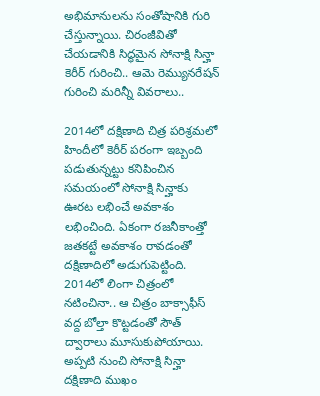అభిమానులను సంతోషానికి గురి చేస్తున్నాయి. చిరంజీవితో చేయడానికి సిద్ధమైన సోనాక్షి సిన్హా కెరీర్ గురించి.. ఆమె రెమ్యునరేషన్ గురించి మరిన్నీ వివరాలు..

2014లో దక్షిణాది చిత్ర పరిశ్రమలో
హిందీలో కెరీర్ పరంగా ఇబ్బంది పడుతున్నట్టు కనిపించిన సమయంలో సోనాక్షి సిన్హాకు ఊరట లభించే అవకాశం లభించింది. ఏకంగా రజనీకాంత్తో జతకట్టే అవకాశం రావడంతో దక్షిణాదిలో అడుగుపెట్టింది. 2014లో లింగా చిత్రంలో నటించినా.. ఆ చిత్రం బాక్సాఫీస్ వద్ద బోల్తా కొట్టడంతో సౌత్ ద్వారాలు మూసుకుపోయాయి. అప్పటి నుంచి సోనాక్షి సిన్హా దక్షిణాది ముఖం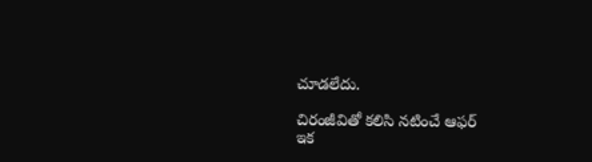చూడలేదు.

చిరంజీవితో కలిసి నటించే ఆఫర్
ఇక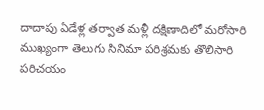దాదాపు ఏడేళ్ల తర్వాత మళ్లీ దక్షిణాదిలో మరోసారి ముఖ్యంగా తెలుగు సినిమా పరిశ్రమకు తొలిసారి పరిచయం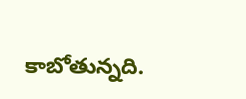కాబోతున్నది.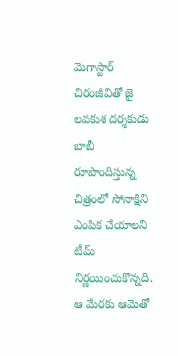మెగాస్టార్ చిరంజీవితో జై లవకుశ దర్శకుడు బాబీ రూపొందిస్తున్న చిత్రంలో సోనాక్షిని ఎంపిక చేయాలని టీమ్ నిర్ణయించుకొన్నది. ఆ మేరకు ఆమెతో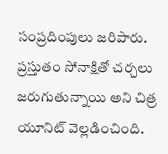సంప్రదింపులు జరిపారు. ప్రస్తుతం సోనాక్షితో చర్చలు జరుగుతున్నాయి అని చిత్ర యూనిట్ వెల్లడించింది.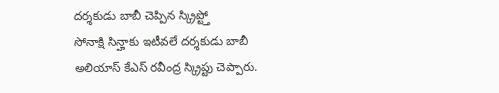దర్శకుడు బాబీ చెప్పిన స్క్రిప్ట్తో
సోనాక్షి సిన్హాకు ఇటీవలే దర్శకుడు బాబీ అలియాస్ కేఎస్ రవీంద్ర స్క్రిప్టు చెప్పారు.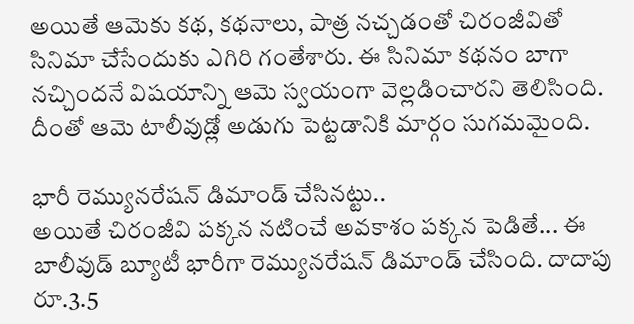అయితే ఆమెకు కథ, కథనాలు, పాత్ర నచ్చడంతో చిరంజీవితో సినిమా చేసేందుకు ఎగిరి గంతేశారు. ఈ సినిమా కథనం బాగా నచ్చిందనే విషయాన్ని ఆమె స్వయంగా వెల్లడించారని తెలిసింది. దీంతో ఆమె టాలీవుడ్లో అడుగు పెట్టడానికి మార్గం సుగమమైంది.

భారీ రెమ్యునరేషన్ డిమాండ్ చేసినట్టు..
అయితే చిరంజీవి పక్కన నటించే అవకాశం పక్కన పెడితే... ఈ బాలీవుడ్ బ్యూటీ భారీగా రెమ్యునరేషన్ డిమాండ్ చేసింది. దాదాపు రూ.3.5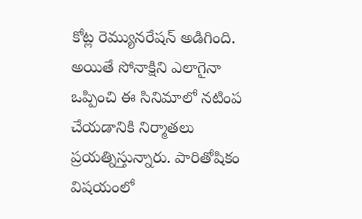కోట్ల రెమ్యునరేషన్ అడిగింది. అయితే సోనాక్షిని ఎలాగైనా ఒప్పించి ఈ సినిమాలో నటింప చేయడానికి నిర్మాతలు ప్రయత్నిస్తున్నారు. పారితోషికం విషయంలో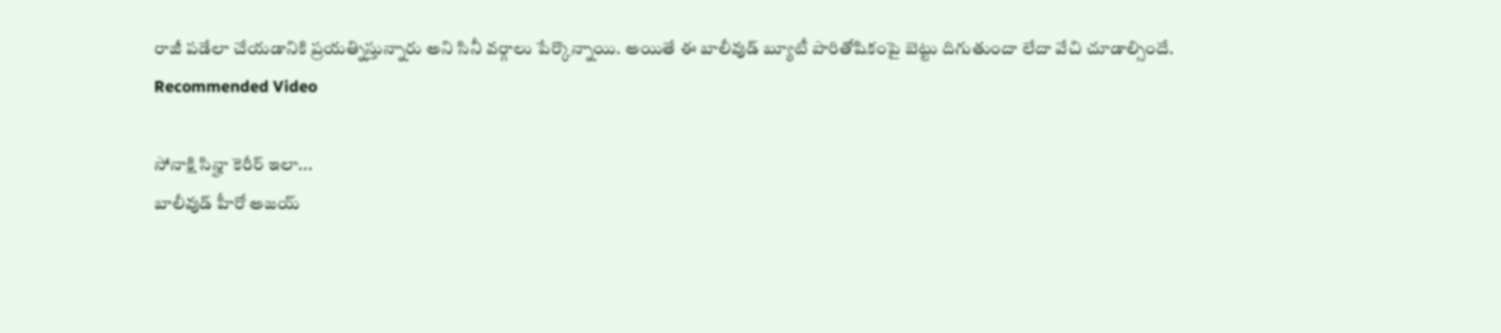రాజీ పడేలా చేయడానికి ప్రయత్నిస్తున్నారు అని సినీ వర్గాలు పేర్కొన్నాయి. అయితే ఈ బాలీవుడ్ బ్యూటీ పారితోషికంపై బెట్టు దిగుతుందా లేదా వేచి చూడాల్సిందే.
Recommended Video

సోనాక్షి సిన్హా కెరీర్ ఇలా...
బాలీవుడ్ హీరో అజయ్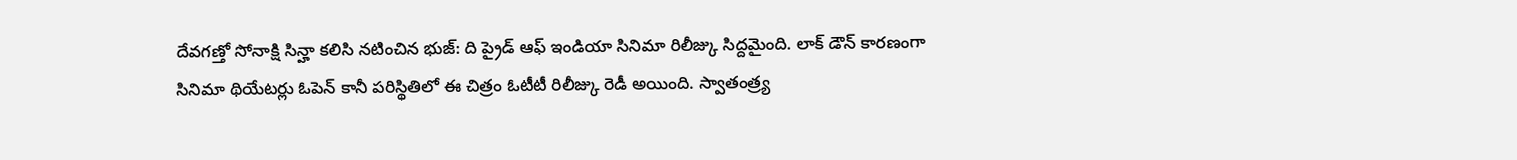దేవగణ్తో సోనాక్షి సిన్హా కలిసి నటించిన భుజ్: ది ప్రైడ్ ఆఫ్ ఇండియా సినిమా రిలీజ్కు సిద్దమైంది. లాక్ డౌన్ కారణంగా సినిమా థియేటర్లు ఓపెన్ కానీ పరిస్థితిలో ఈ చిత్రం ఓటీటీ రిలీజ్కు రెడీ అయింది. స్వాతంత్ర్య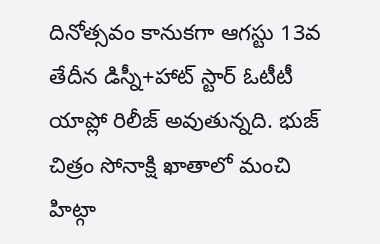దినోత్సవం కానుకగా ఆగస్టు 13వ తేదీన డిస్నీ+హాట్ స్టార్ ఓటీటీ యాప్లో రిలీజ్ అవుతున్నది. భుజ్ చిత్రం సోనాక్షి ఖాతాలో మంచి హిట్గా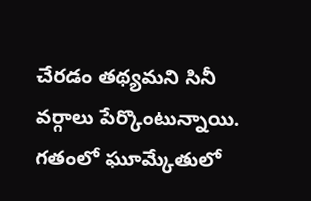చేరడం తథ్యమని సినీ వర్గాలు పేర్కొంటున్నాయి. గతంలో ఘూమ్కేతులో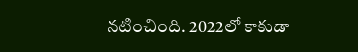నటించింది. 2022లో కాకుడా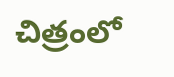చిత్రంలో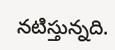నటిస్తున్నది.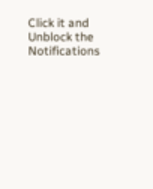Click it and Unblock the Notifications